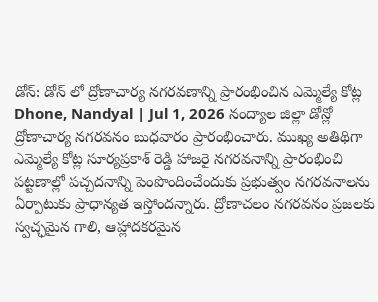డోన్: డోన్ లో ద్రోణాచార్య నగరవణాన్ని ప్రారంభించిన ఎమ్మెల్యే కోట్ల
Dhone, Nandyal | Jul 1, 2026 నంద్యాల జిల్లా డోన్లో ద్రోణాచార్య నగరవనం బుధవారం ప్రారంభించారు. ముఖ్య అతిథిగా ఎమ్మెల్యే కోట్ల సూర్యప్రకాశ్ రెడ్డి హాజరై నగరవనాన్ని ప్రారంభించి పట్టణాల్లో పచ్చదనాన్ని పెంపొందించేందుకు ప్రభుత్వం నగరవనాలను ఏర్పాటుకు ప్రాధాన్యత ఇస్తోందన్నారు. ద్రోణాచలం నగరవనం ప్రజలకు స్వచ్ఛమైన గాలి, ఆహ్లాదకరమైన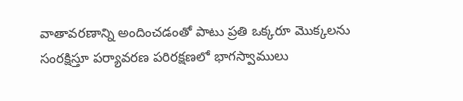వాతావరణాన్ని అందించడంతో పాటు ప్రతి ఒక్కరూ మొక్కలను సంరక్షిస్తూ పర్యావరణ పరిరక్షణలో భాగస్వాములు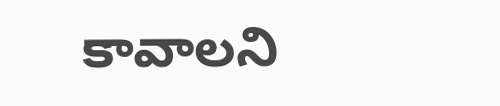కావాలని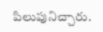పిలుపునిచ్చారు.